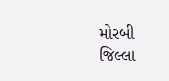મોરબી જિલ્લા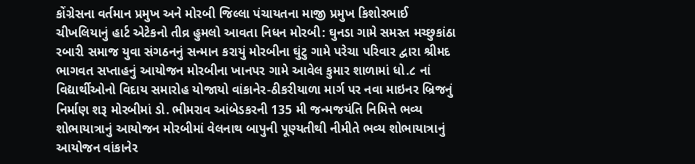કોંગ્રેસના વર્તમાન પ્રમુખ અને મોરબી જિલ્લા પંચાયતના માજી પ્રમુખ કિશોરભાઈ ચીખલિયાનું હાર્ટ એટેકનો તીવ્ર હુમલો આવતા નિધન મોરબી: ઘુનડા ગામે સમસ્ત મચ્છુકાંઠા રબારી સમાજ યુવા સંગઠનનું સન્માન કરાયું મોરબીના ઘુંટુ ગામે પરેચા પરિવાર દ્વારા શ્રીમદ ભાગવત સપ્તાહનું આયોજન મોરબીના ખાનપર ગામે આવેલ કુમાર શાળામાં ધો.૮ નાં વિદ્યાર્થીઓનો વિદાય સમારોહ યોજાયો વાંકાનેર-ઠીકરીયાળા માર્ગ પર નવા માઇનર બ્રિજનું નિર્માણ શરૂ મોરબીમાં ડો. ભીમરાવ આંબેડકરની 135 મી જન્મજયંતિ નિમિત્તે ભવ્ય શોભાયાત્રાનું આયોજન મોરબીમાં વેલનાથ બાપુની પૂણ્યતીથી નીમીતે ભવ્ય શોભાયાત્રાનું આયોજન વાંકાનેર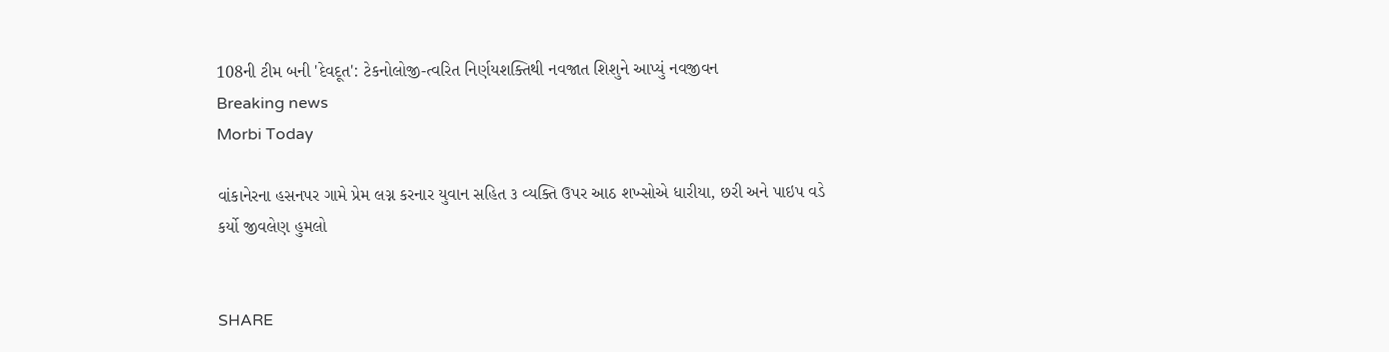108ની ટીમ બની 'દેવદૂત': ટેકનોલોજી-ત્વરિત નિર્ણયશક્તિથી નવજાત શિશુને આપ્યું નવજીવન
Breaking news
Morbi Today

વાંકાનેરના હસનપર ગામે પ્રેમ લગ્ન કરનાર યુવાન સહિત ૩ વ્યક્તિ ઉપર આઠ શખ્સોએ ધારીયા, છરી અને પાઇપ વડે કર્યો જીવલેણ હુમલો


SHARE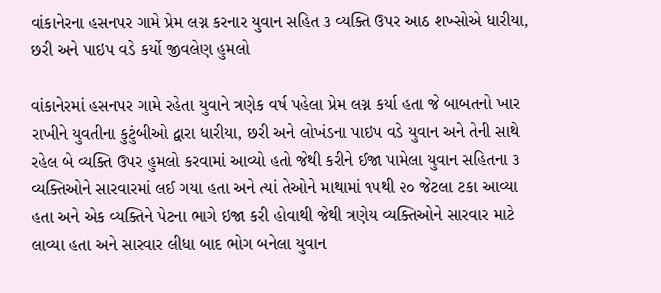વાંકાનેરના હસનપર ગામે પ્રેમ લગ્ન કરનાર યુવાન સહિત ૩ વ્યક્તિ ઉપર આઠ શખ્સોએ ધારીયા, છરી અને પાઇપ વડે કર્યો જીવલેણ હુમલો

વાંકાનેરમાં હસનપર ગામે રહેતા યુવાને ત્રણેક વર્ષ પહેલા પ્રેમ લગ્ન કર્યા હતા જે બાબતનો ખાર રાખીને યુવતીના કુટુંબીઓ દ્વારા ધારીયા, છરી અને લોખંડના પાઇપ વડે યુવાન અને તેની સાથે રહેલ બે વ્યક્તિ ઉપર હુમલો કરવામાં આવ્યો હતો જેથી કરીને ઈજા પામેલા યુવાન સહિતના ૩ વ્યક્તિઓને સારવારમાં લઈ ગયા હતા અને ત્યાં તેઓને માથામાં ૧૫થી ૨૦ જેટલા ટકા આવ્યા હતા અને એક વ્યક્તિને પેટના ભાગે ઇજા કરી હોવાથી જેથી ત્રણેય વ્યક્તિઓને સારવાર માટે લાવ્યા હતા અને સારવાર લીધા બાદ ભોગ બનેલા યુવાન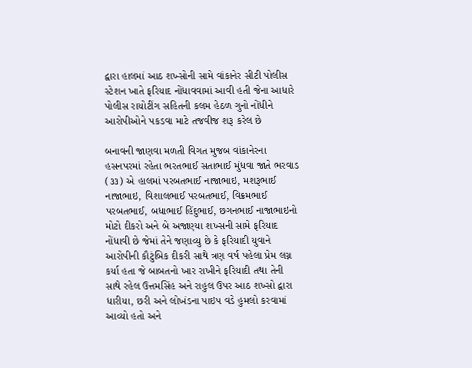દ્વારા હાલમાં આઠ શખ્સોની સામે વાંકાનેર સીટી પોલીસ સ્ટેશન ખાતે ફરિયાદ નોંધાવવામાં આવી હતી જેના આધારે પોલીસ રાયોટીંગ સહિતની કલમ હેઠળ ગુનો નોંધીને આરોપીઓને પકડવા માટે તજવીજ શરૂ કરેલ છે

બનાવની જાણવા મળતી વિગત મુજબ વાંકાનેરના હસનપરમાં રહેતા ભરતભાઈ સતાભાઈ મુંધવા જાતે ભરવાડ (૩૩) એ હાલમાં પરબતભાઈ નાજાભાઇ, મશરૂભાઈ નાજાભાઇ, વિશાલભાઈ પરબતભાઈ, વિક્રમભાઈ પરબતભાઈ, બધાભાઈ હિંદુભાઈ, છગનભાઈ નાજાભાઇનો મોટો દીકરો અને બે અજાણ્યા શખ્સની સામે ફરિયાદ નોંધાવી છે જેમાં તેને જણાવ્યુ છે કે ફરિયાદી યુવાને આરોપીની કૌટુંબિક દીકરી સાથે ત્રણ વર્ષ પહેલા પ્રેમ લગ્ન કર્યા હતા જે બાબતનો ખાર રાખીને ફરિયાદી તથા તેની સાથે રહેલ ઉત્તમસિંહ અને રાહુલ ઉપર આઠ શખ્સો દ્વારા ધારીયા, છરી અને લોખંડના પાઇપ વડે હુમલો કરવામાં આવ્યો હતો અને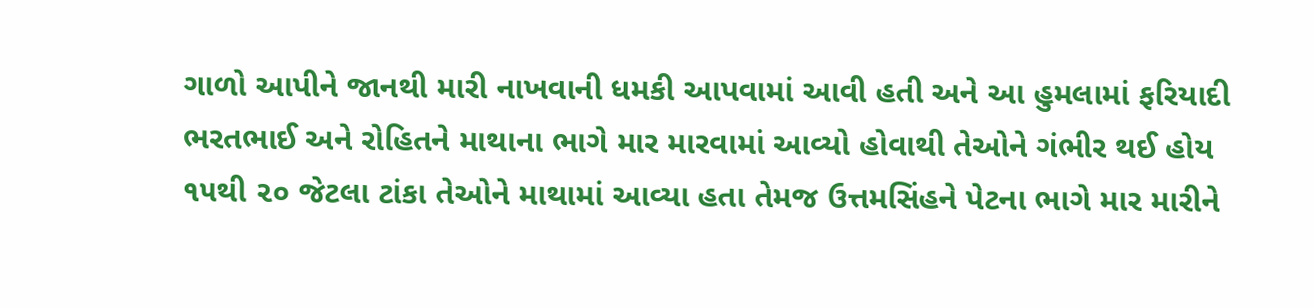ગાળો આપીને જાનથી મારી નાખવાની ધમકી આપવામાં આવી હતી અને આ હુમલામાં ફરિયાદી ભરતભાઈ અને રોહિતને માથાના ભાગે માર મારવામાં આવ્યો હોવાથી તેઓને ગંભીર થઈ હોય ૧૫થી ૨૦ જેટલા ટાંકા તેઓને માથામાં આવ્યા હતા તેમજ ઉત્તમસિંહને પેટના ભાગે માર મારીને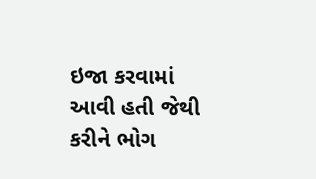ઇજા કરવામાં આવી હતી જેથી કરીને ભોગ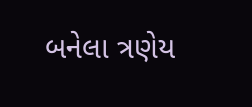બનેલા ત્રણેય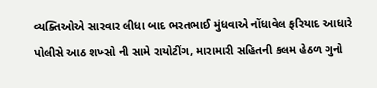વ્યક્તિઓએ સારવાર લીધા બાદ ભરતભાઈ મુંધવાએ નોંધાવેલ ફરિયાદ આધારે પોલીસે આઠ શખ્સો ની સામે રાયોટીંગ, મારામારી સહિતની કલમ હેઠળ ગુનો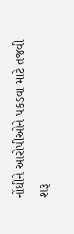નોંધીને આરોપીઓને પકડવા માટે તજવી શરૂ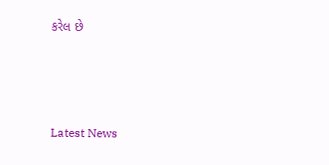કરેલ છે






Latest News